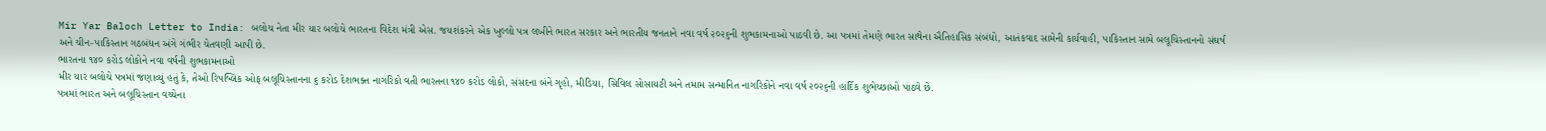Mir Yar Baloch Letter to India: બલોચ નેતા મીર યાર બલોચે ભારતના વિદેશ મંત્રી એસ. જયશંકરને એક ખુલ્લો પત્ર લખીને ભારત સરકાર અને ભારતીય જનતાને નવા વર્ષ ૨૦૨૬ની શુભકામનાઓ પાઠવી છે. આ પત્રમાં તેમણે ભારત સાથેના ઐતિહાસિક સંબંધો, આતંકવાદ સામેની કાર્યવાહી, પાકિસ્તાન સામે બલૂચિસ્તાનનો સંઘર્ષ અને ચીન-પાકિસ્તાન ગઠબંધન અંગે ગંભીર ચેતવણી આપી છે.
ભારતના ૧૪૦ કરોડ લોકોને નવા વર્ષની શુભકામનાઓ
મીર યાર બલોચે પત્રમાં જણાવ્યું હતું કે, તેઓ રિપબ્લિક ઓફ બલૂચિસ્તાનના ૬ કરોડ દેશભક્ત નાગરિકો વતી ભારતના ૧૪૦ કરોડ લોકો, સંસદના બંને ગૃહો, મીડિયા, સિવિલ સોસાયટી અને તમામ સન્માનિત નાગરિકોને નવા વર્ષ ૨૦૨૬ની હાર્દિક શુભેચ્છાઓ પાઠવે છે.
પત્રમાં ભારત અને બલૂચિસ્તાન વચ્ચેના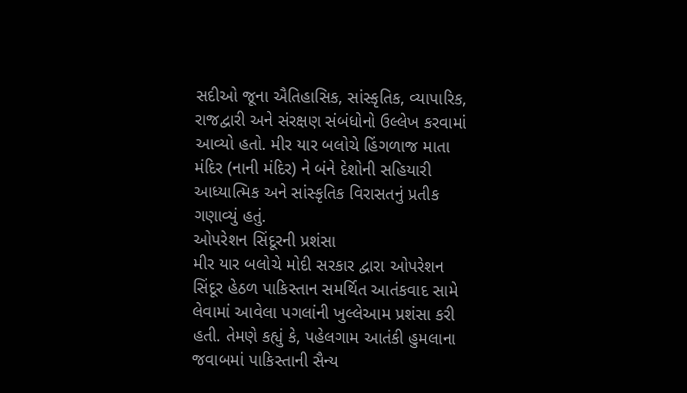સદીઓ જૂના ઐતિહાસિક, સાંસ્કૃતિક, વ્યાપારિક, રાજદ્વારી અને સંરક્ષણ સંબંધોનો ઉલ્લેખ કરવામાં આવ્યો હતો. મીર યાર બલોચે હિંગળાજ માતા મંદિર (નાની મંદિર) ને બંને દેશોની સહિયારી આધ્યાત્મિક અને સાંસ્કૃતિક વિરાસતનું પ્રતીક ગણાવ્યું હતું.
ઓપરેશન સિંદૂરની પ્રશંસા
મીર યાર બલોચે મોદી સરકાર દ્વારા ઓપરેશન સિંદૂર હેઠળ પાકિસ્તાન સમર્થિત આતંકવાદ સામે લેવામાં આવેલા પગલાંની ખુલ્લેઆમ પ્રશંસા કરી હતી. તેમણે કહ્યું કે, પહેલગામ આતંકી હુમલાના જવાબમાં પાકિસ્તાની સૈન્ય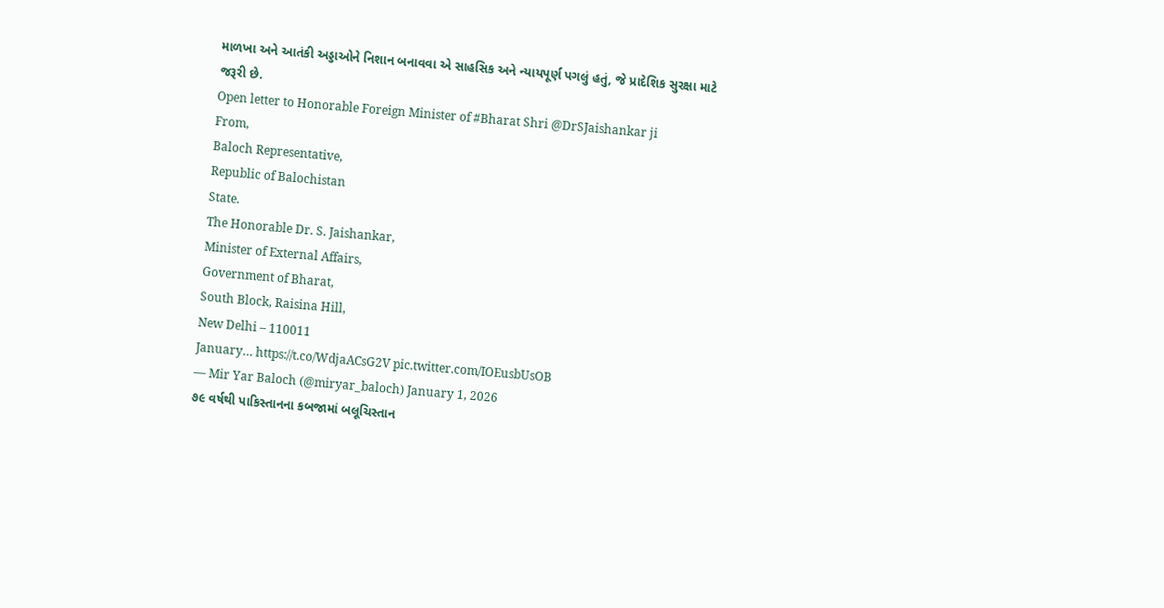માળખા અને આતંકી અડ્ડાઓને નિશાન બનાવવા એ સાહસિક અને ન્યાયપૂર્ણ પગલું હતું, જે પ્રાદેશિક સુરક્ષા માટે જરૂરી છે.
Open letter to Honorable Foreign Minister of #Bharat Shri @DrSJaishankar ji
From,
Baloch Representative,
Republic of Balochistan
State.
The Honorable Dr. S. Jaishankar,
Minister of External Affairs,
Government of Bharat,
South Block, Raisina Hill,
New Delhi – 110011
January… https://t.co/WdjaACsG2V pic.twitter.com/IOEusbUsOB
— Mir Yar Baloch (@miryar_baloch) January 1, 2026
૭૯ વર્ષથી પાકિસ્તાનના કબજામાં બલૂચિસ્તાન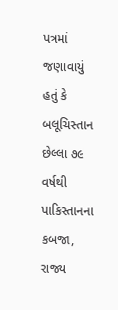પત્રમાં જણાવાયું હતું કે બલૂચિસ્તાન છેલ્લા ૭૯ વર્ષથી પાકિસ્તાનના કબજા, રાજ્ય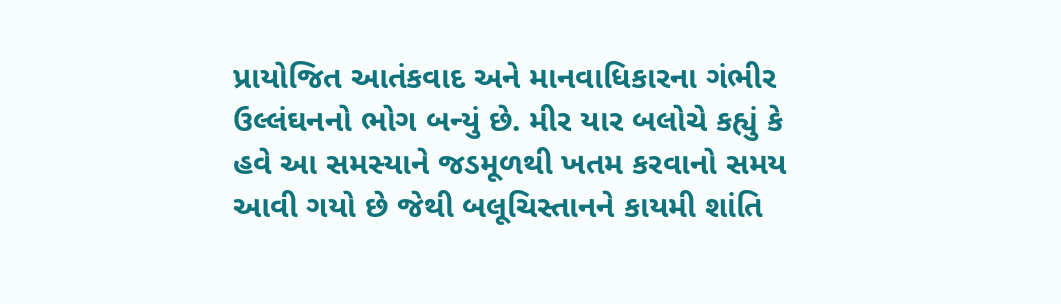પ્રાયોજિત આતંકવાદ અને માનવાધિકારના ગંભીર ઉલ્લંઘનનો ભોગ બન્યું છે. મીર યાર બલોચે કહ્યું કે હવે આ સમસ્યાને જડમૂળથી ખતમ કરવાનો સમય આવી ગયો છે જેથી બલૂચિસ્તાનને કાયમી શાંતિ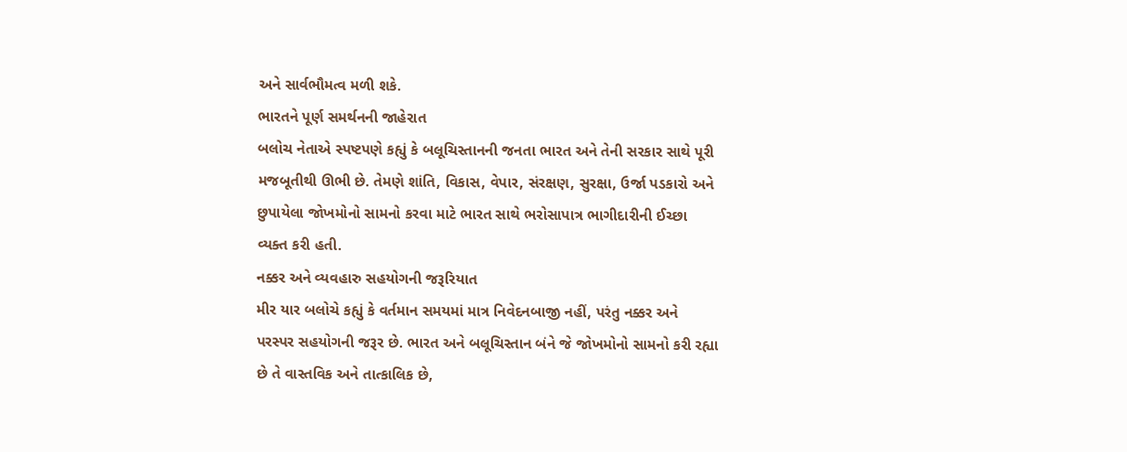અને સાર્વભૌમત્વ મળી શકે.
ભારતને પૂર્ણ સમર્થનની જાહેરાત
બલોચ નેતાએ સ્પષ્ટપણે કહ્યું કે બલૂચિસ્તાનની જનતા ભારત અને તેની સરકાર સાથે પૂરી મજબૂતીથી ઊભી છે. તેમણે શાંતિ, વિકાસ, વેપાર, સંરક્ષણ, સુરક્ષા, ઉર્જા પડકારો અને છુપાયેલા જોખમોનો સામનો કરવા માટે ભારત સાથે ભરોસાપાત્ર ભાગીદારીની ઈચ્છા વ્યક્ત કરી હતી.
નક્કર અને વ્યવહારુ સહયોગની જરૂરિયાત
મીર યાર બલોચે કહ્યું કે વર્તમાન સમયમાં માત્ર નિવેદનબાજી નહીં, પરંતુ નક્કર અને પરસ્પર સહયોગની જરૂર છે. ભારત અને બલૂચિસ્તાન બંને જે જોખમોનો સામનો કરી રહ્યા છે તે વાસ્તવિક અને તાત્કાલિક છે,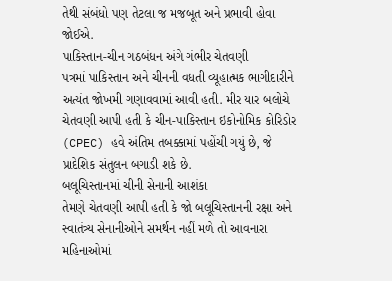તેથી સંબંધો પણ તેટલા જ મજબૂત અને પ્રભાવી હોવા જોઈએ.
પાકિસ્તાન-ચીન ગઠબંધન અંગે ગંભીર ચેતવણી
પત્રમાં પાકિસ્તાન અને ચીનની વધતી વ્યૂહાત્મક ભાગીદારીને અત્યંત જોખમી ગણાવવામાં આવી હતી. મીર યાર બલોચે ચેતવણી આપી હતી કે ચીન-પાકિસ્તાન ઇકોનોમિક કોરિડોર (CPEC) હવે અંતિમ તબક્કામાં પહોંચી ગયું છે, જે પ્રાદેશિક સંતુલન બગાડી શકે છે.
બલૂચિસ્તાનમાં ચીની સેનાની આશંકા
તેમણે ચેતવણી આપી હતી કે જો બલૂચિસ્તાનની રક્ષા અને સ્વાતંત્ર્ય સેનાનીઓને સમર્થન નહીં મળે તો આવનારા મહિનાઓમાં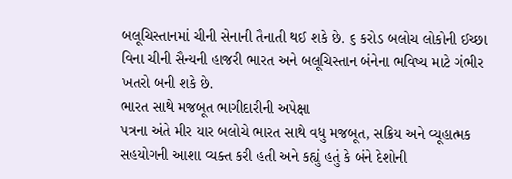બલૂચિસ્તાનમાં ચીની સેનાની તૈનાતી થઈ શકે છે. ૬ કરોડ બલોચ લોકોની ઈચ્છા વિના ચીની સૈન્યની હાજરી ભારત અને બલૂચિસ્તાન બંનેના ભવિષ્ય માટે ગંભીર ખતરો બની શકે છે.
ભારત સાથે મજબૂત ભાગીદારીની અપેક્ષા
પત્રના અંતે મીર યાર બલોચે ભારત સાથે વધુ મજબૂત, સક્રિય અને વ્યૂહાત્મક સહયોગની આશા વ્યક્ત કરી હતી અને કહ્યું હતું કે બંને દેશોની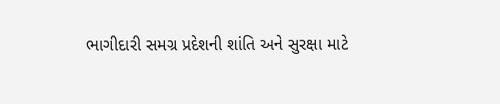ભાગીદારી સમગ્ર પ્રદેશની શાંતિ અને સુરક્ષા માટે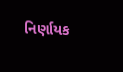નિર્ણાયક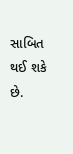સાબિત થઈ શકે છે.